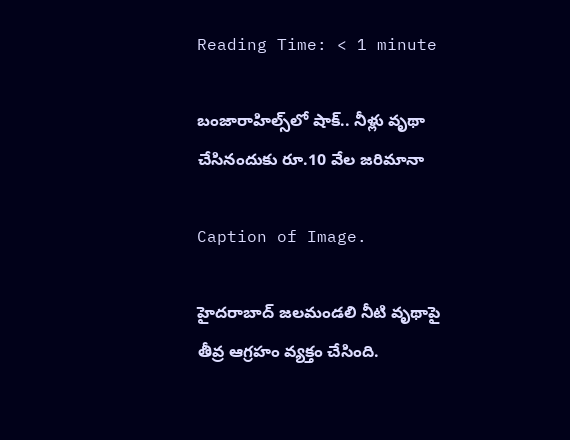Reading Time: < 1 minute

బంజారాహిల్స్‌లో షాక్.. నీళ్లు వృథా చేసినందుకు రూ.10 వేల జరిమానా

Caption of Image.

హైదరాబాద్ జలమండలి నీటి వృథాపై తీవ్ర ఆగ్రహం వ్యక్తం చేసింది.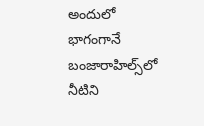అందులో భాగంగానే బంజారాహిల్స్‌లో నీటిని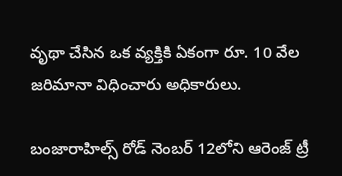వృథా చేసిన ఒక వ్యక్తికి ఏకంగా రూ. 10 వేల జరిమానా విధించారు అధికారులు.

బంజారాహిల్స్ రోడ్ నెంబర్ 12లోని ఆరెంజ్ ట్రీ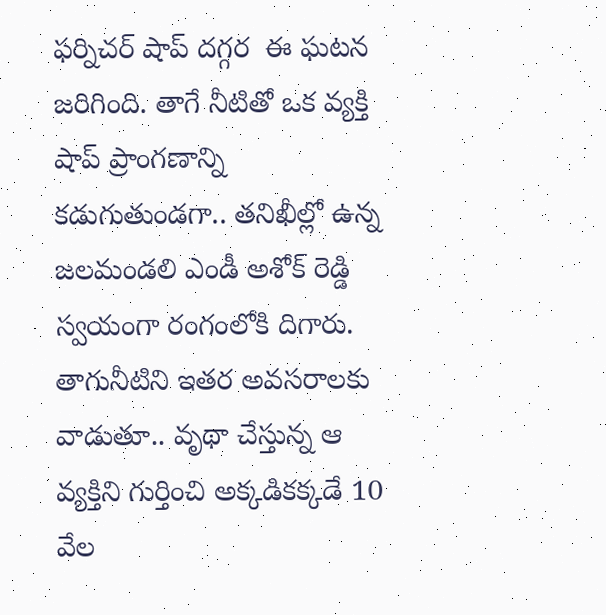ఫర్నిచర్ షాప్ దగ్గర  ఈ ఘటన జరిగింది. తాగే నీటితో ఒక వ్యక్తి షాప్ ప్రాంగణాన్ని కడుగుతుండగా.. తనిఖీల్లో ఉన్న జలమండలి ఎండీ అశోక్ రెడ్డి స్వయంగా రంగంలోకి దిగారు. తాగునీటిని ఇతర అవసరాలకు వాడుతూ.. వృథా చేస్తున్న ఆ వ్యక్తిని గుర్తించి అక్కడికక్కడే 10 వేల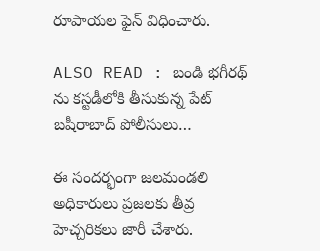రూపాయల ఫైన్ విధించారు.

ALSO READ : బండి భగీరథ్ ను కస్టడీలోకి తీసుకున్న పేట్ బషీరాబాద్ పోలీసులు…

ఈ సందర్భంగా జలమండలి అధికారులు ప్రజలకు తీవ్ర హెచ్చరికలు జారీ చేశారు.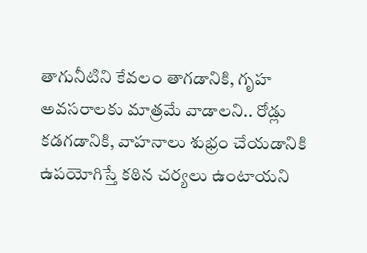తాగునీటిని కేవలం తాగడానికి, గృహ అవసరాలకు మాత్రమే వాడాలని.. రోడ్లు కడగడానికి, వాహనాలు శుభ్రం చేయడానికి ఉపయోగిస్తే కఠిన చర్యలు ఉంటాయని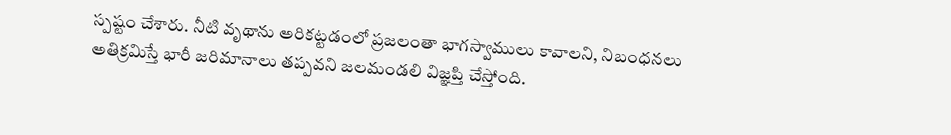స్పష్టం చేశారు. నీటి వృథాను అరికట్టడంలో ప్రజలంతా భాగస్వాములు కావాలని, నిబంధనలు అతిక్రమిస్తే భారీ జరిమానాలు తప్పవని జలమండలి విజ్ఞప్తి చేస్తోంది.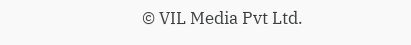© VIL Media Pvt Ltd.